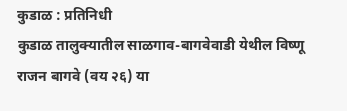कुडाळ : प्रतिनिधी
कुडाळ तालुक्यातील साळगाव-बागवेवाडी येथील विष्णू राजन बागवे (वय २६) या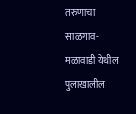तरुणाचा साळगाव- मळावाडी येथील पुलाखालील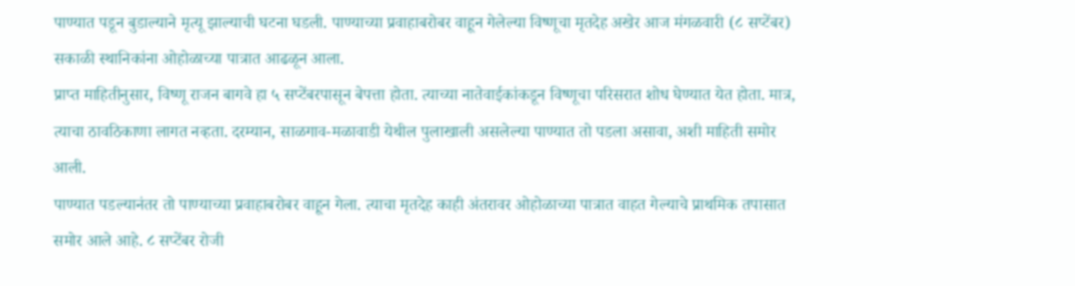पाण्यात पडून बुडाल्याने मृत्यू झाल्याची घटना घडली. पाण्याच्या प्रवाहाबरोबर वाहून गेलेल्या विष्णूचा मृतदेह अखेर आज मंगळवारी (८ सप्टेंबर) सकाळी स्थानिकांना ओहोळाच्या पात्रात आढळून आला.
प्राप्त माहितीनुसार, विष्णू राजन बागवे हा ५ सप्टेंबरपासून बेपत्ता होता. त्याच्या नातेवाईकांकडून विष्णूचा परिसरात शोध घेण्यात येत होता. मात्र, त्याचा ठावठिकाणा लागत नव्हता. दरम्यान, साळगाव-मळावाडी येथील पुलाखाली असलेल्या पाण्यात तो पडला असावा, अशी माहिती समोर आली.
पाण्यात पडल्यानंतर तो पाण्याच्या प्रवाहाबरोबर वाहून गेला. त्याचा मृतदेह काही अंतरावर ओहोळाच्या पात्रात वाहत गेल्याचे प्राथमिक तपासात समोर आले आहे. ८ सप्टेंबर रोजी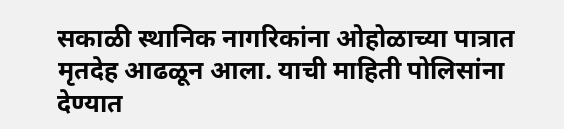सकाळी स्थानिक नागरिकांना ओहोळाच्या पात्रात मृतदेह आढळून आला. याची माहिती पोलिसांना देण्यात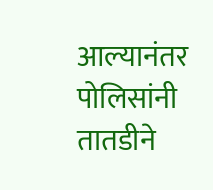आल्यानंतर पोलिसांनी तातडीने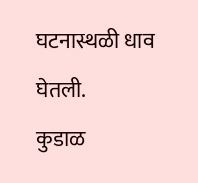घटनास्थळी धाव घेतली.
कुडाळ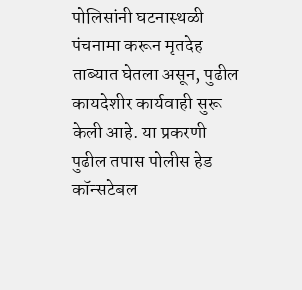पोलिसांनी घटनास्थळी पंचनामा करून मृतदेह ताब्यात घेतला असून, पुढील कायदेशीर कार्यवाही सुरू केली आहे. या प्रकरणी पुढील तपास पोलीस हेड कॉन्सटेबल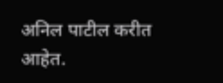अनिल पाटील करीत आहेत.